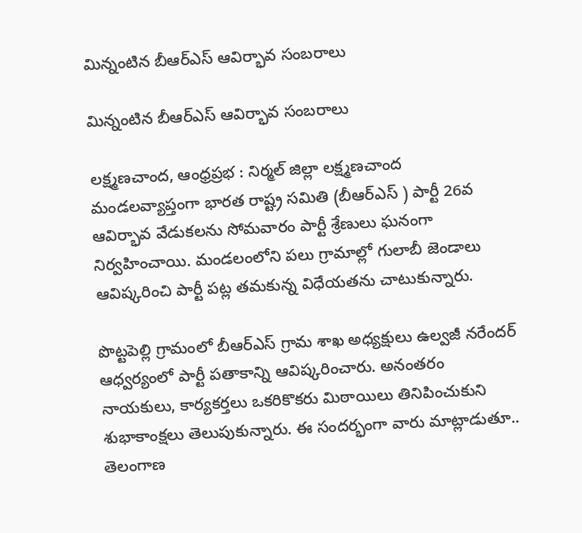మిన్నంటిన బీఆర్ఎస్ ఆవిర్భావ సంబరాలు

మిన్నంటిన బీఆర్ఎస్ ఆవిర్భావ సంబరాలు

లక్ష్మణచాంద, ఆంధ్రప్రభ : నిర్మల్ జిల్లా లక్ష్మణచాంద మండలవ్యాప్తంగా భారత రాష్ట్ర సమితి (బీఆర్ఎస్ ) పార్టీ 26వ ఆవిర్భావ వేడుకలను సోమవారం పార్టీ శ్రేణులు ఘనంగా నిర్వహించాయి. మండలంలోని పలు గ్రామాల్లో గులాబీ జెండాలు ఆవిష్కరించి పార్టీ పట్ల తమకున్న విధేయతను చాటుకున్నారు.

పొట్టపెల్లి గ్రామంలో బీఆర్ఎస్ గ్రామ శాఖ అధ్యక్షులు ఉల్వజీ నరేందర్ ఆధ్వర్యంలో పార్టీ పతాకాన్ని ఆవిష్కరించారు. అనంతరం నాయకులు, కార్యకర్తలు ఒకరికొకరు మిఠాయిలు తినిపించుకుని శుభాకాంక్షలు తెలుపుకున్నారు. ఈ సందర్భంగా వారు మాట్లాడుతూ.. తెలంగాణ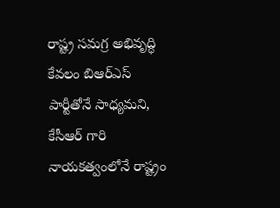రాష్ట్ర సమగ్ర అభివృద్ధి కేవలం బిఆర్ఎస్ పార్టీతోనే సాధ్యమని, కేసీఆర్ గారి నాయకత్వంలోనే రాష్ట్రం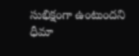సుభిక్షంగా ఉంటుందని ధీమా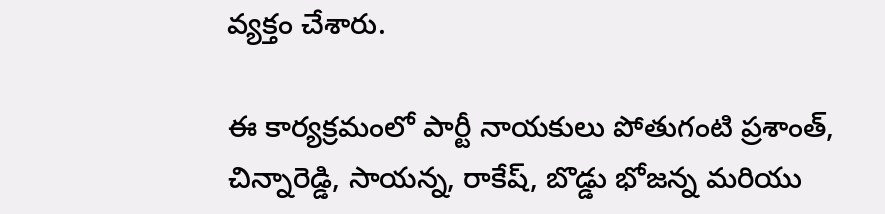వ్యక్తం చేశారు.

ఈ కార్యక్రమంలో పార్టీ నాయకులు పోతుగంటి ప్రశాంత్, చిన్నారెడ్డి, సాయన్న, రాకేష్, బొడ్డు భోజన్న మరియు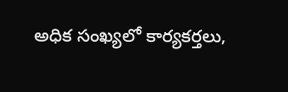అధిక సంఖ్యలో కార్యకర్తలు,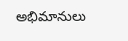అభిమానులు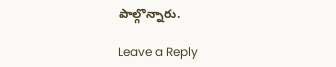పాల్గొన్నారు.

Leave a Reply